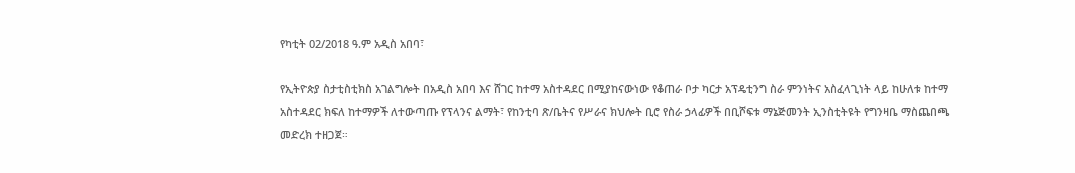የካቲት 02/2018 ዓ.ም አዲስ አበባ፣

የኢትዮጵያ ስታቲስቲክስ አገልግሎት በአዲስ አበባ እና ሸገር ከተማ አስተዳደር በሚያከናውነው የቆጠራ ቦታ ካርታ አፕዴቲንግ ስራ ምንነትና አስፈላጊነት ላይ ከሁለቱ ከተማ አስተዳደር ክፍለ ከተማዎች ለተውጣጡ የፕላንና ልማት፣ የከንቲባ ጽ/ቤትና የሥራና ክህሎት ቢሮ የስራ ኃላፊዎች በቢሾፍቱ ማኔጅመንት ኢንስቲትዩት የግንዛቤ ማስጨበጫ መድረክ ተዘጋጀ።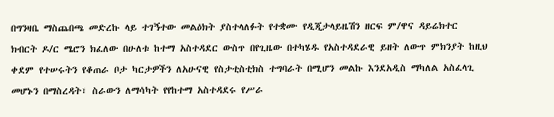በግንዛቤ ማስጨበጫ መድረኩ ላይ ተገኝተው መልዕክት ያስተላለፉት የተቋሙ የዲጂታላይዜሽን ዘርፍ ም/ዋና ዳይሬክተር ክብርት ዶ/ር ሜሮን ክፈለው በሁለቱ ከተማ አስተዳደር ውስጥ በየጊዜው በተካሄዱ የአስተዳደራዊ ይዘት ለውጥ ምክንያት ከዚህ ቀደም የተሠሩትን የቆጠራ ቦታ ካርታዎችን ለአሁናዊ የስታቲስቲክስ ተግባራት በሚሆን መልኩ እንደአዲስ ማካለል አስፈላጊ መሆኑን በማስረዳት፣ ስራውን ለማሳካት የየከተማ አስተዳደሩ የሥራ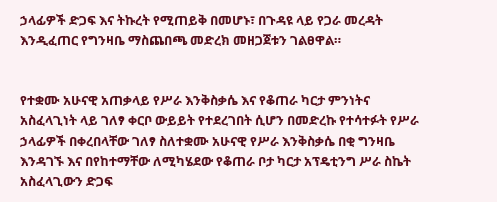ኃላፊዎች ድጋፍ እና ትኩረት የሚጠይቅ በመሆኑ፣ በጉዳዩ ላይ የጋራ መረዳት እንዲፈጠር የግንዛቤ ማስጨበጫ መድረክ መዘጋጀቱን ገልፀዋል።


የተቋሙ አሁናዊ አጠቃላይ የሥራ እንቅስቃሴ እና የቆጠራ ካርታ ምንነትና አስፈላጊነት ላይ ገለፃ ቀርቦ ውይይት የተደረገበት ሲሆን በመድረኩ የተሳተፉት የሥራ ኃላፊዎች በቀረበላቸው ገለፃ ስለተቋሙ አሁናዊ የሥራ እንቅስቃሴ በቂ ግንዛቤ እንዳገኙ እና በየከተማቸው ለሚካሄደው የቆጠራ ቦታ ካርታ አፕዴቲንግ ሥራ ስኬት አስፈላጊውን ድጋፍ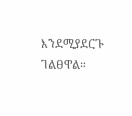እንደሚያደርጉ ገልፀዋል።